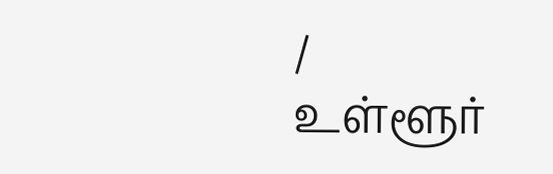/
உள்ளூர்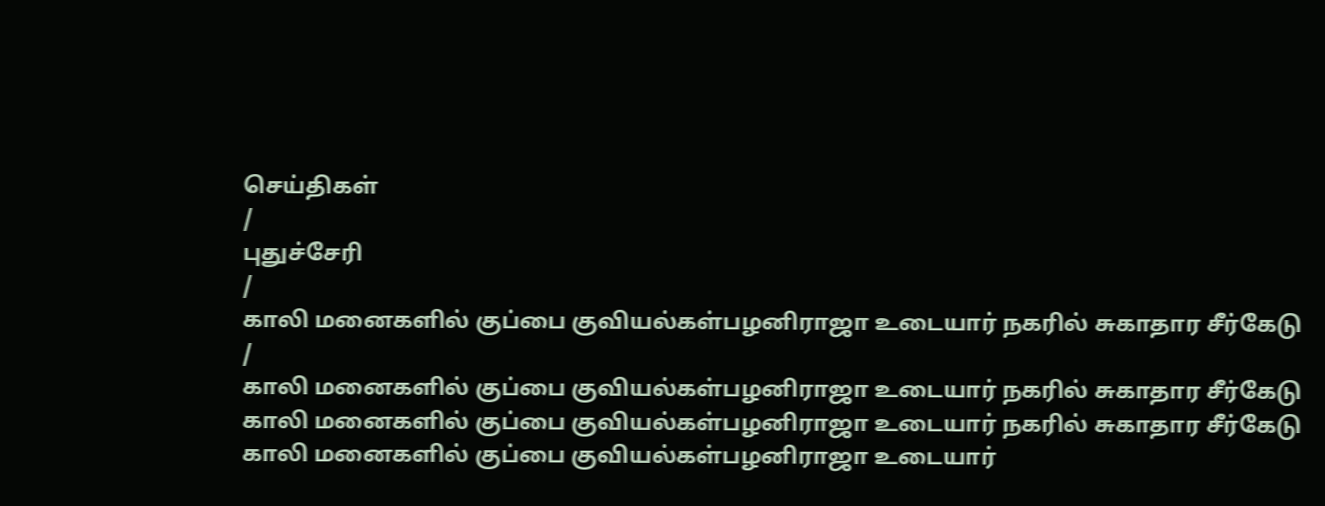செய்திகள்
/
புதுச்சேரி
/
காலி மனைகளில் குப்பை குவியல்கள்பழனிராஜா உடையார் நகரில் சுகாதார சீர்கேடு
/
காலி மனைகளில் குப்பை குவியல்கள்பழனிராஜா உடையார் நகரில் சுகாதார சீர்கேடு
காலி மனைகளில் குப்பை குவியல்கள்பழனிராஜா உடையார் நகரில் சுகாதார சீர்கேடு
காலி மனைகளில் குப்பை குவியல்கள்பழனிராஜா உடையார்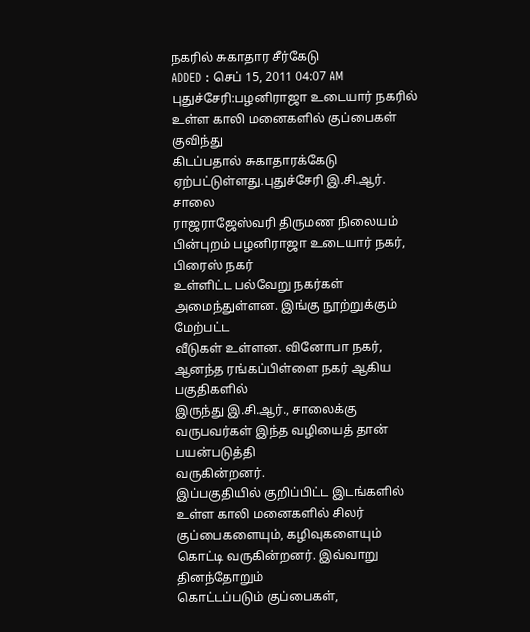நகரில் சுகாதார சீர்கேடு
ADDED : செப் 15, 2011 04:07 AM
புதுச்சேரி:பழனிராஜா உடையார் நகரில் உள்ள காலி மனைகளில் குப்பைகள் குவிந்து
கிடப்பதால் சுகாதாரக்கேடு ஏற்பட்டுள்ளது.புதுச்சேரி இ.சி.ஆர். சாலை
ராஜராஜேஸ்வரி திருமண நிலையம் பின்புறம் பழனிராஜா உடையார் நகர், பிரைஸ் நகர்
உள்ளிட்ட பல்வேறு நகர்கள் அமைந்துள்ளன. இங்கு நூற்றுக்கும் மேற்பட்ட
வீடுகள் உள்ளன. வினோபா நகர், ஆனந்த ரங்கப்பிள்ளை நகர் ஆகிய பகுதிகளில்
இருந்து இ.சி.ஆர்., சாலைக்கு வருபவர்கள் இந்த வழியைத் தான் பயன்படுத்தி
வருகின்றனர்.
இப்பகுதியில் குறிப்பிட்ட இடங்களில் உள்ள காலி மனைகளில் சிலர்
குப்பைகளையும், கழிவுகளையும் கொட்டி வருகின்றனர். இவ்வாறு தினந்தோறும்
கொட்டப்படும் குப்பைகள்,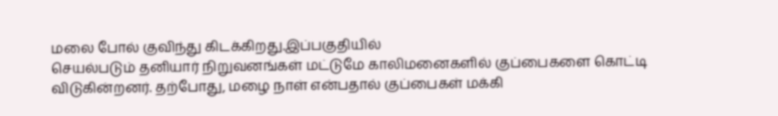மலை போல் குவிந்து கிடக்கிறது.இப்பகுதியில்
செயல்படும் தனியார் நிறுவனங்கள் மட்டுமே காலிமனைகளில் குப்பைகளை கொட்டி
விடுகின்றனர். தற்போது, மழை நாள் என்பதால் குப்பைகள் மக்கி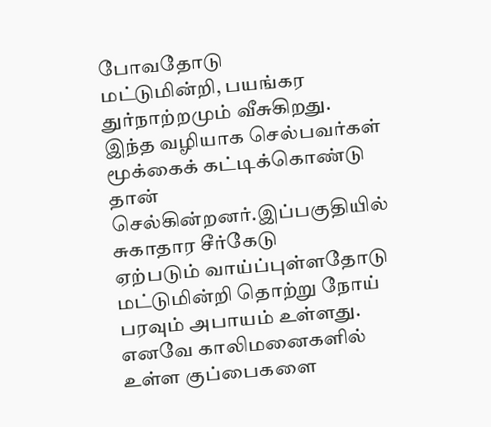போவதோடு
மட்டுமின்றி, பயங்கர துர்நாற்றமும் வீசுகிறது. இந்த வழியாக செல்பவர்கள்
மூக்கைக் கட்டிக்கொண்டு தான் செல்கின்றனர்.இப்பகுதியில் சுகாதார சீர்கேடு
ஏற்படும் வாய்ப்புள்ளதோடு மட்டுமின்றி தொற்று நோய் பரவும் அபாயம் உள்ளது.
எனவே காலிமனைகளில் உள்ள குப்பைகளை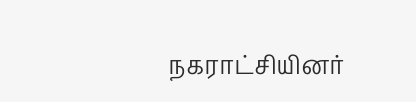நகராட்சியினர்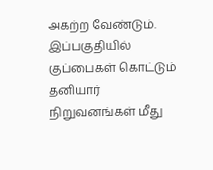அகற்ற வேண்டும்.
இப்பகுதியில் குப்பைகள் கொட்டும் தனியார் நிறுவனங்கள் மீது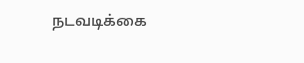நடவடிக்கை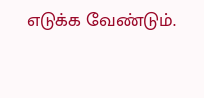எடுக்க வேண்டும்.